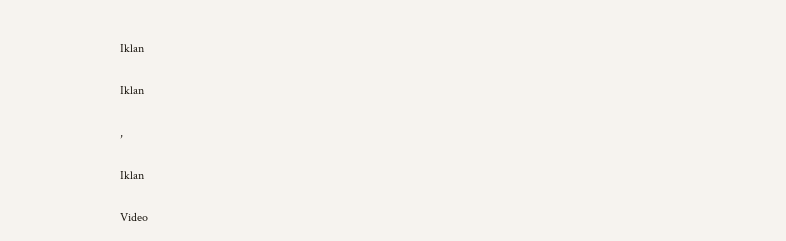Iklan

Iklan

,

Iklan

Video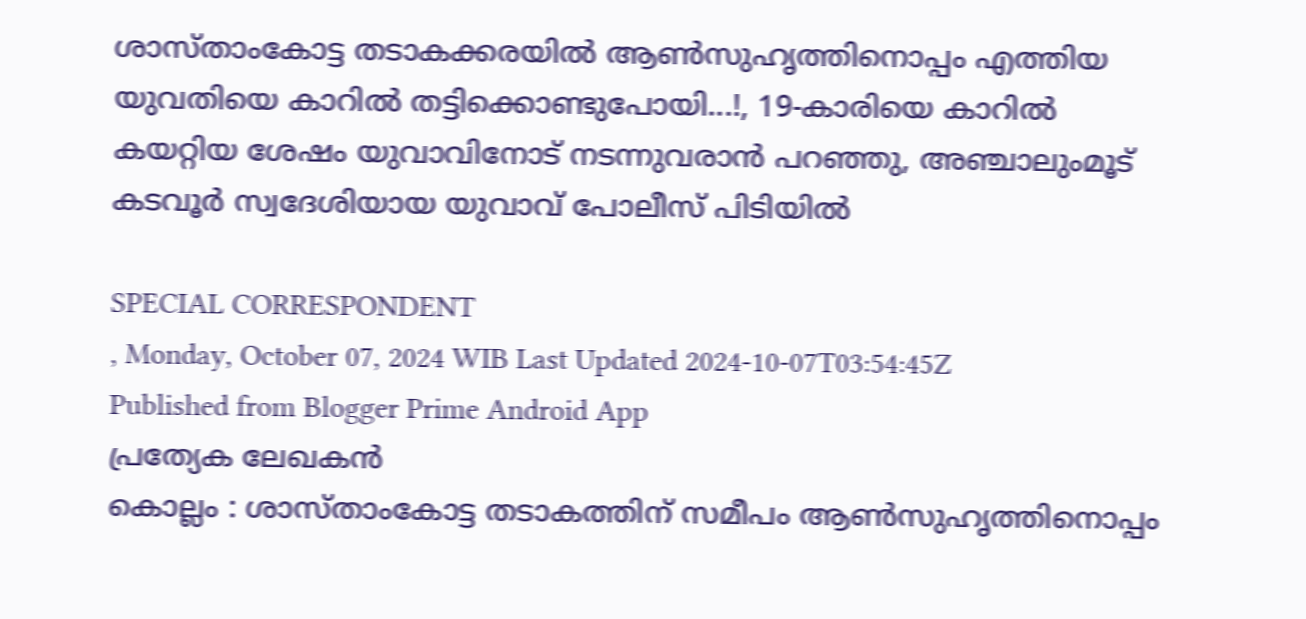ശാസ്താംകോട്ട തടാകക്കരയിൽ ആൺസുഹൃത്തിനൊപ്പം എത്തിയ യുവതിയെ കാറിൽ തട്ടിക്കൊണ്ടുപോയി...!, 19-കാരിയെ കാറിൽ കയറ്റിയ ശേഷം യുവാവിനോട് നടന്നുവരാൻ പറഞ്ഞു, അഞ്ചാലുംമൂട് കടവൂർ സ്വദേശിയായ യുവാവ് പോലീസ് പിടിയിൽ

SPECIAL CORRESPONDENT
, Monday, October 07, 2024 WIB Last Updated 2024-10-07T03:54:45Z
Published from Blogger Prime Android App
പ്രത്യേക ലേഖകൻ
കൊല്ലം : ശാസ്താംകോട്ട തടാകത്തിന് സമീപം ആൺസുഹൃത്തിനൊപ്പം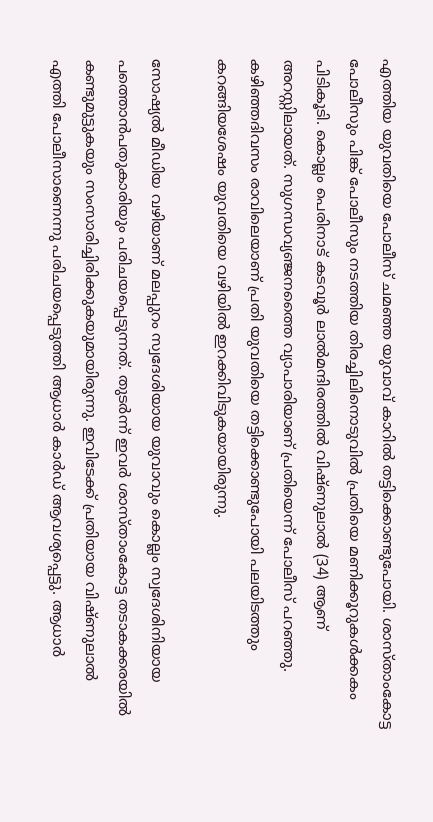എത്തിയ യുവതിയെ പോലീസ് ചമഞ്ഞ യുവാവ് കാറിൽ തട്ടിക്കൊണ്ടുപോയി. ശാസ്താംകോട്ട പോലീസും പിങ്ക് പോലീസും നടത്തിയ തിരച്ചിലിനൊടുവിൽ പ്രതിയെ മണിക്കൂറുകൾക്കകം പിടികൂടി. കൊല്ലം പെരിനാട് കടവൂർ ലാൽമന്ദിരത്തിൽ വിഷ്ണുലാൽ (34) ആണ് അറസ്റ്റിലായത്. സുഗന്ധവ്യഞ്ജനത്തൈ വ്യാപാരിയാണ് പ്രതിയെന്ന് പോലീസ് പറഞ്ഞു. കഴിഞ്ഞദിവസം രാവിലെയാണ് പ്രതി യുവതിയെ തട്ടിക്കൊണ്ടുപോയി പലയിടത്തും കറങ്ങിയശേഷം യുവതിയെ വഴിയിൽ ഇറക്കിവിടുകയായിരുന്നു.

സോഷ്യൽ മീഡിയ വഴിയാണ് മലപ്പുറം സ്വദേശിയായ യുവാവും കൊല്ലം സ്വദേശിനിയായ പത്തൊൻപതുകാരിയും പരിചയപ്പെടുന്നത്. തുടർന്ന് ഇവർ ശാസ്താംകോട്ട തടാകക്കരയിൽ കണ്ടുമുട്ടുകയും സംസാരിച്ചിരിക്കുകയുമായിരുന്നു. ഇവിടേക്ക് പ്രതിയായ വിഷ്ണുലാൽ എത്തി പോലീസാണെന്നു പരിചയപ്പെടുത്തി ആധാർ കാർഡ് ആവശ്യപ്പെട്ടു. ആധാർ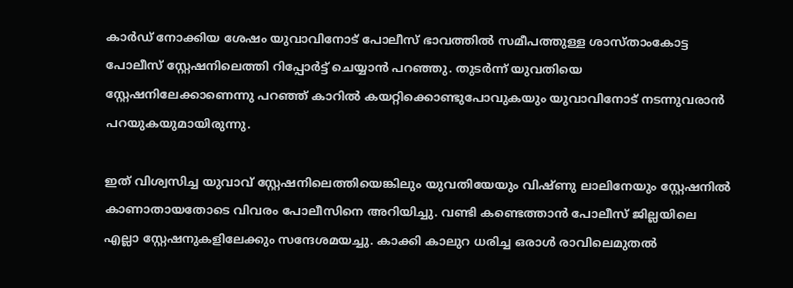കാർഡ് നോക്കിയ ശേഷം യുവാവിനോട് പോലീസ് ഭാവത്തിൽ സമീപത്തുള്ള ശാസ്താംകോട്ട പോലീസ് സ്റ്റേഷനിലെത്തി റിപ്പോർട്ട് ചെയ്യാൻ പറഞ്ഞു. തുടർന്ന് യുവതിയെ സ്റ്റേഷനിലേക്കാണെന്നു പറഞ്ഞ് കാറിൽ കയറ്റിക്കൊണ്ടുപോവുകയും യുവാവിനോട് നടന്നുവരാൻ പറയുകയുമായിരുന്നു.

ഇത് വിശ്വസിച്ച യുവാവ് സ്റ്റേഷനിലെത്തിയെങ്കിലും യുവതിയേയും വിഷ്ണു ലാലിനേയും സ്റ്റേഷനിൽ കാണാതായതോടെ വിവരം പോലീസിനെ അറിയിച്ചു. വണ്ടി കണ്ടെത്താൻ പോലീസ് ജില്ലയിലെ എല്ലാ സ്റ്റേഷനുകളിലേക്കും സന്ദേശമയച്ചു. കാക്കി കാലുറ ധരിച്ച ഒരാൾ രാവിലെമുതൽ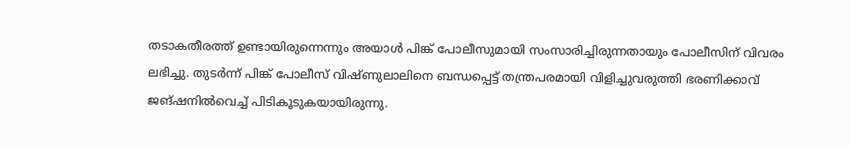തടാകതീരത്ത് ഉണ്ടായിരുന്നെന്നും അയാൾ പിങ്ക് പോലീസുമായി സംസാരിച്ചിരുന്നതായും പോലീസിന് വിവരം ലഭിച്ചു. തുടർന്ന് പിങ്ക്‌ പോലീസ് വിഷ്ണുലാലിനെ ബന്ധപ്പെട്ട് തന്ത്രപരമായി വിളിച്ചുവരുത്തി ഭരണിക്കാവ് ജങ്ഷനിൽവെച്ച് പിടികൂടുകയായിരുന്നു.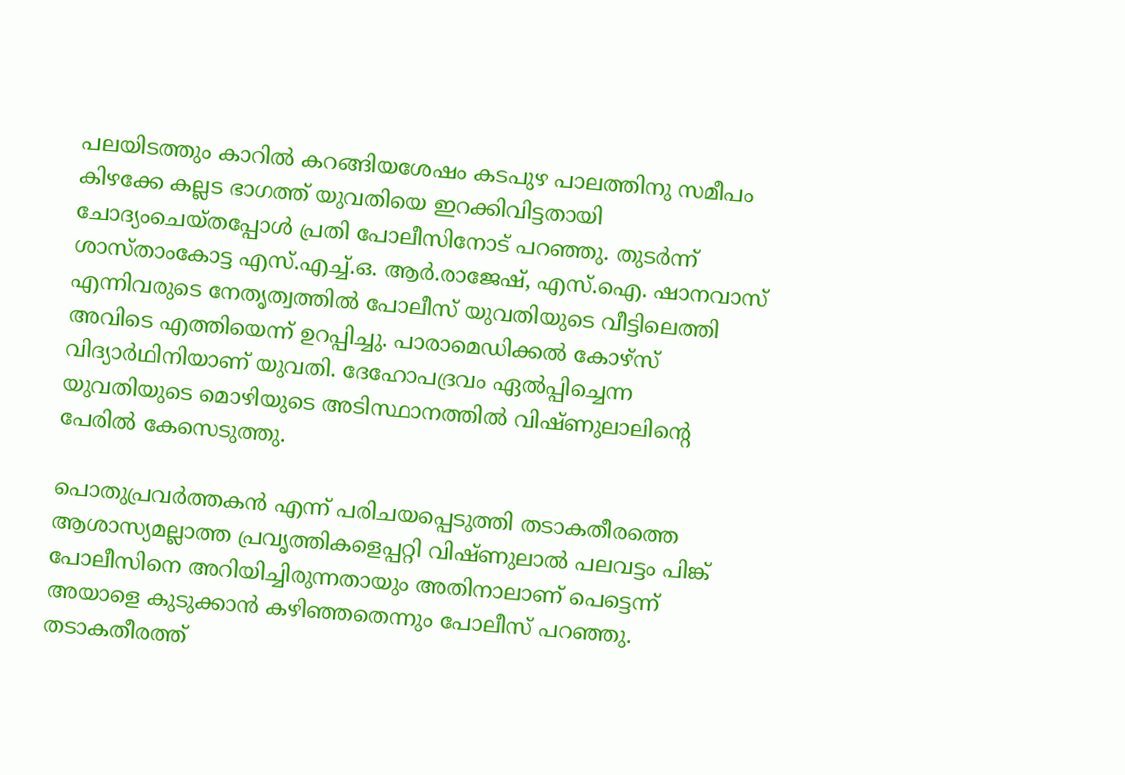പലയിടത്തും കാറിൽ കറങ്ങിയശേഷം കടപുഴ പാലത്തിനു സമീപം കിഴക്കേ കല്ലട ഭാഗത്ത് യുവതിയെ ഇറക്കിവിട്ടതായി ചോദ്യംചെയ്തപ്പോൾ പ്രതി പോലീസിനോട് പറഞ്ഞു. തുടർന്ന് ശാസ്താംകോട്ട എസ്.എച്ച്.ഒ. ആർ.രാജേഷ്, എസ്.ഐ. ഷാനവാസ് എന്നിവരുടെ നേതൃത്വത്തിൽ പോലീസ് യുവതിയുടെ വീട്ടിലെത്തി അവിടെ എത്തിയെന്ന് ഉറപ്പിച്ചു. പാരാമെഡിക്കൽ കോഴ്‌സ് വിദ്യാർഥിനിയാണ് യുവതി. ദേഹോപദ്രവം ഏൽപ്പിച്ചെന്ന യുവതിയുടെ മൊഴിയുടെ അടിസ്ഥാനത്തിൽ വിഷ്ണുലാലിന്റെ പേരിൽ കേസെടുത്തു.

പൊതുപ്രവർത്തകൻ എന്ന്‌ പരിചയപ്പെടുത്തി തടാകതീരത്തെ ആശാസ്യമല്ലാത്ത പ്രവൃത്തികളെപ്പറ്റി വിഷ്ണുലാൽ പലവട്ടം പിങ്ക് പോലീസിനെ അറിയിച്ചിരുന്നതായും അതിനാലാണ് പെട്ടെന്ന് അയാളെ കുടുക്കാൻ കഴിഞ്ഞതെന്നും പോലീസ് പറഞ്ഞു. തടാകതീരത്ത്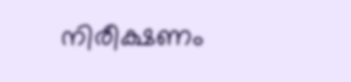നിരീക്ഷണം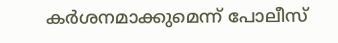കർശനമാക്കുമെന്ന് പോലീസ്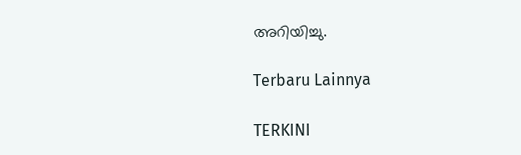അറിയിച്ചു.

Terbaru Lainnya

TERKINI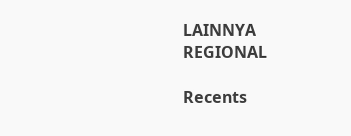LAINNYA
REGIONAL

Recents